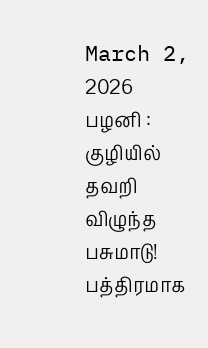March 2, 2026
பழனி : குழியில் தவறி விழுந்த பசுமாடு! பத்திரமாக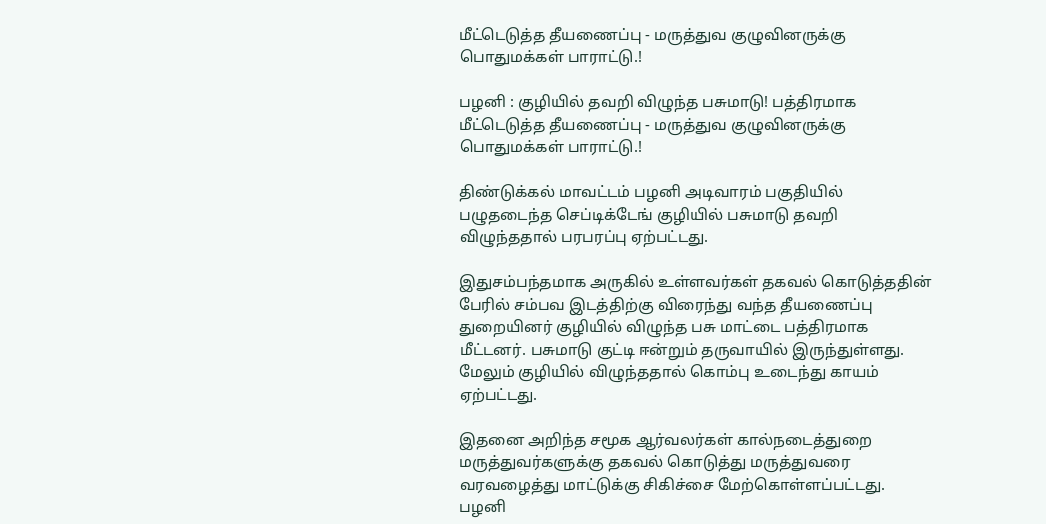மீட்டெடுத்த தீயணைப்பு - மருத்துவ குழுவினருக்கு பொதுமக்கள் பாராட்டு.!

பழனி : குழியில் தவறி விழுந்த பசுமாடு! பத்திரமாக மீட்டெடுத்த தீயணைப்பு - மருத்துவ குழுவினருக்கு பொதுமக்கள் பாராட்டு.!

திண்டுக்கல் மாவட்டம் பழனி அடிவாரம் பகுதியில் பழுதடைந்த செப்டிக்டேங் குழியில் பசுமாடு தவறி விழுந்ததால் பரபரப்பு ஏற்பட்டது.

இதுசம்பந்தமாக அருகில் உள்ளவர்கள் தகவல் கொடுத்ததின் பேரில் சம்பவ இடத்திற்கு விரைந்து வந்த தீயணைப்பு துறையினர் குழியில் விழுந்த பசு மாட்டை பத்திரமாக மீட்டனர். பசுமாடு குட்டி ஈன்றும் தருவாயில் இருந்துள்ளது. மேலும் குழியில் விழுந்ததால் கொம்பு உடைந்து காயம் ஏற்பட்டது.

இதனை அறிந்த சமூக ஆர்வலர்கள் கால்நடைத்துறை மருத்துவர்களுக்கு தகவல் கொடுத்து மருத்துவரை வரவழைத்து மாட்டுக்கு சிகிச்சை மேற்கொள்ளப்பட்டது. பழனி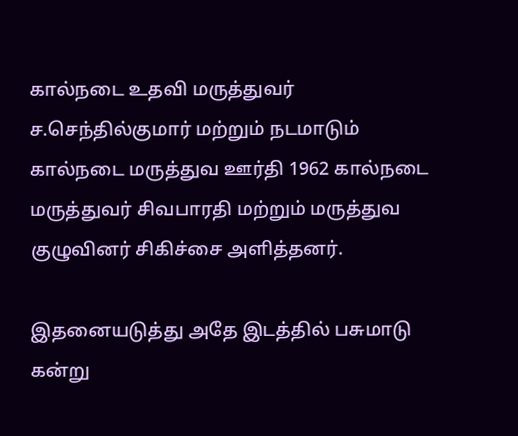கால்நடை உதவி மருத்துவர் ச.செந்தில்குமார் மற்றும் நடமாடும் கால்நடை மருத்துவ ஊர்தி 1962 கால்நடை மருத்துவர் சிவபாரதி மற்றும் மருத்துவ குழுவினர் சிகிச்சை அளித்தனர்.

இதனையடுத்து அதே இடத்தில் பசுமாடு கன்று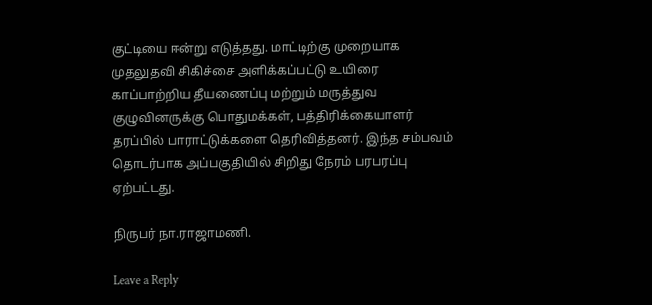குட்டியை ஈன்று எடுத்தது. மாட்டிற்கு முறையாக முதலுதவி சிகிச்சை அளிக்கப்பட்டு உயிரை காப்பாற்றிய தீயணைப்பு மற்றும் மருத்துவ குழுவினருக்கு பொதுமக்கள், பத்திரிக்கையாளர் தரப்பில் பாராட்டுக்களை தெரிவித்தனர். இந்த சம்பவம் தொடர்பாக அப்பகுதியில் சிறிது நேரம் பரபரப்பு ஏற்பட்டது.

நிருபர் நா.ராஜாமணி.

Leave a Reply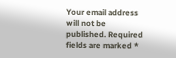Your email address will not be published. Required fields are marked *